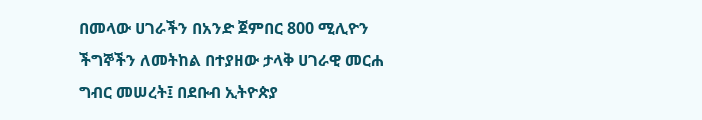በመላው ሀገራችን በአንድ ጀምበር 800 ሚሊዮን ችግኞችን ለመትከል በተያዘው ታላቅ ሀገራዊ መርሐ ግብር መሠረት፤ በደቡብ ኢትዮጵያ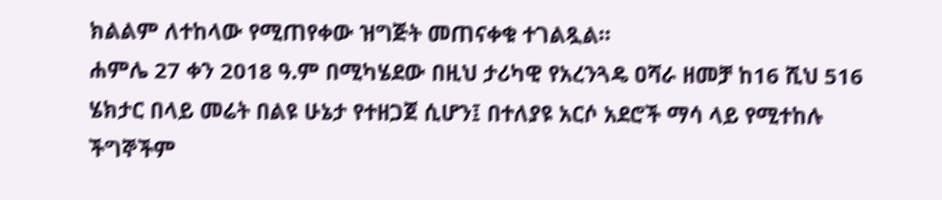ክልልም ለተከላው የሚጠየቀው ዝግጅት መጠናቀቁ ተገልጿል።
ሐምሌ 27 ቀን 2018 ዓ.ም በሚካሄደው በዚህ ታሪካዊ የአረንጓዴ ዐሻራ ዘመቻ ከ16 ሺህ 516 ሄክታር በላይ መሬት በልዩ ሁኔታ የተዘጋጀ ሲሆን፤ በተለያዩ አርሶ አደሮች ማሳ ላይ የሚተከሉ ችግኞችም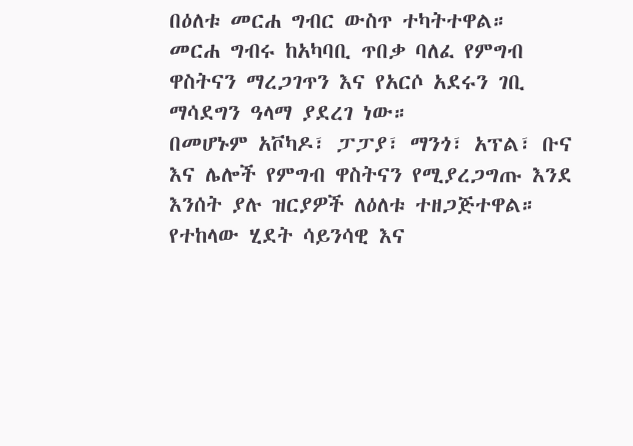በዕለቱ መርሐ ግብር ውስጥ ተካትተዋል።
መርሐ ግብሩ ከአካባቢ ጥበቃ ባለፈ የምግብ ዋስትናን ማረጋገጥን እና የአርሶ አደሩን ገቢ ማሳደግን ዓላማ ያደረገ ነው።
በመሆኑም አቮካዶ፣ ፓፓያ፣ ማንጎ፣ አፕል፣ ቡና እና ሌሎች የምግብ ዋስትናን የሚያረጋግጡ እንደ እንሰት ያሉ ዝርያዎች ለዕለቱ ተዘጋጅተዋል።
የተከላው ሂደት ሳይንሳዊ እና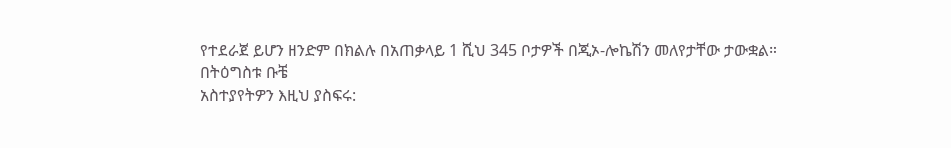የተደራጀ ይሆን ዘንድም በክልሉ በአጠቃላይ 1 ሺህ 345 ቦታዎች በጂኦ-ሎኬሽን መለየታቸው ታውቋል።
በትዕግስቱ ቡቼ
አስተያየትዎን እዚህ ያስፍሩ: